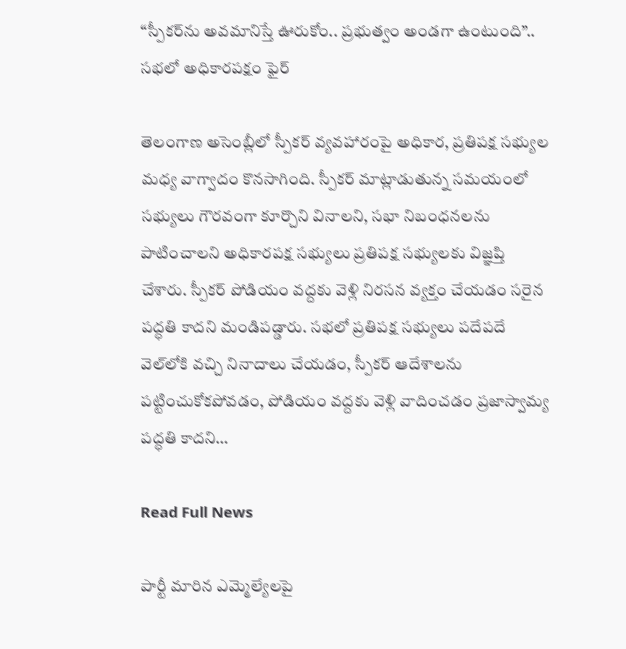“స్పీకర్‌ను అవమానిస్తే ఊరుకోం.. ప్రభుత్వం అండగా ఉంటుంది”.. సభలో అధికారపక్షం ఫైర్

తెలంగాణ అసెంబ్లీలో స్పీకర్‌ వ్యవహారంపై అధికార, ప్రతిపక్ష సభ్యుల మధ్య వాగ్వాదం కొనసాగింది. స్పీకర్‌ మాట్లాడుతున్న సమయంలో సభ్యులు గౌరవంగా కూర్చొని వినాలని, సభా నిబంధనలను పాటించాలని అధికారపక్ష సభ్యులు ప్రతిపక్ష సభ్యులకు విజ్ఞప్తి చేశారు. స్పీకర్‌ పోడియం వద్దకు వెళ్లి నిరసన వ్యక్తం చేయడం సరైన పద్ధతి కాదని మండిపడ్డారు. సభలో ప్రతిపక్ష సభ్యులు పదేపదే వెల్‌లోకి వచ్చి నినాదాలు చేయడం, స్పీకర్‌ ఆదేశాలను పట్టించుకోకపోవడం, పోడియం వద్దకు వెళ్లి వాదించడం ప్రజాస్వామ్య పద్ధతి కాదని…

Read Full News

పార్టీ మారిన ఎమ్మెల్యేలపై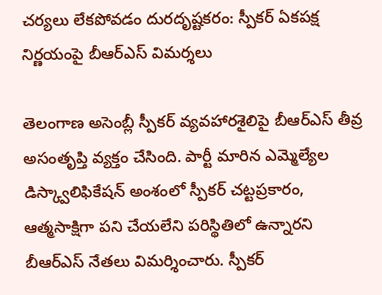చర్యలు లేకపోవడం దురదృష్టకరం: స్పీకర్ ఏకపక్ష నిర్ణయంపై బీఆర్ఎస్ విమర్శలు

తెలంగాణ అసెంబ్లీ స్పీకర్ వ్యవహారశైలిపై బీఆర్ఎస్ తీవ్ర అసంతృప్తి వ్యక్తం చేసింది. పార్టీ మారిన ఎమ్మెల్యేల డిస్క్వాలిఫికేషన్ అంశంలో స్పీకర్ చట్టప్రకారం, ఆత్మసాక్షిగా పని చేయలేని పరిస్థితిలో ఉన్నారని బీఆర్ఎస్ నేతలు విమర్శించారు. స్పీకర్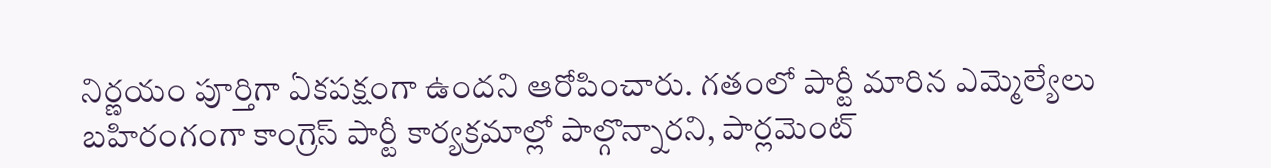నిర్ణయం పూర్తిగా ఏకపక్షంగా ఉందని ఆరోపించారు. గతంలో పార్టీ మారిన ఎమ్మెల్యేలు బహిరంగంగా కాంగ్రెస్ పార్టీ కార్యక్రమాల్లో పాల్గొన్నారని, పార్లమెంట్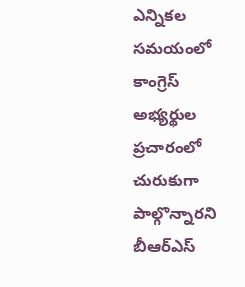ఎన్నికల సమయంలో కాంగ్రెస్ అభ్యర్థుల ప్రచారంలో చురుకుగా పాల్గొన్నారని బీఆర్ఎస్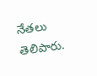నేతలు తెలిపారు.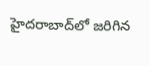హైదరాబాద్‌లో జరిగిన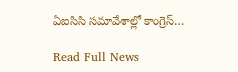ఏఐసిసి సమావేశాల్లో కాంగ్రెస్…

Read Full News